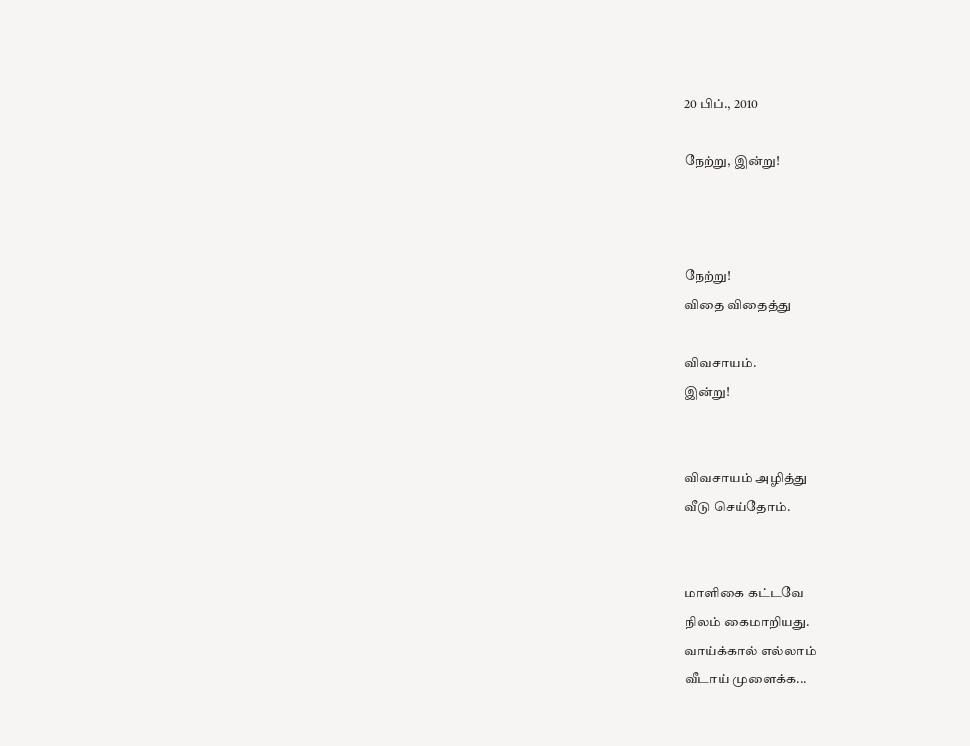20 பிப்., 2010

நேற்று, இன்று!



நேற்று!
விதை விதைத்து

விவசாயம்.
இன்று!


விவசாயம் அழித்து
வீடு செய்தோம்.


மாளிகை கட்டவே
நிலம் கைமாறியது.
வாய்க்கால் எல்லாம்
வீடாய் முளைக்க...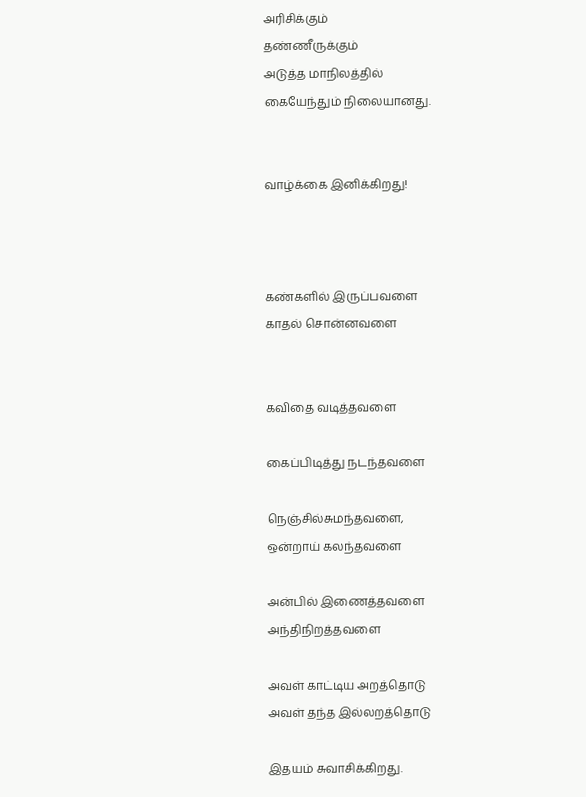அரிசிக்கும்
தண்ணீருக்கும்
அடுத்த மாநிலத்தில்
கையேந்தும் நிலையானது.


வாழ்க்கை இனிக்கிறது!



கண்களில் இருப்பவளை
காதல் சொன்னவளை


கவிதை வடித்தவளை

கைப்பிடித்து நடந்தவளை

நெஞ்சில்சுமந்தவளை,
ஒன்றாய் கலந்தவளை

அன்பில் இணைத்தவளை
அந்திநிறத்தவளை

அவள் காட்டிய அறத்தொடு
அவள் தந்த இல்லறத்தொடு

இதயம் சுவாசிக்கிறது.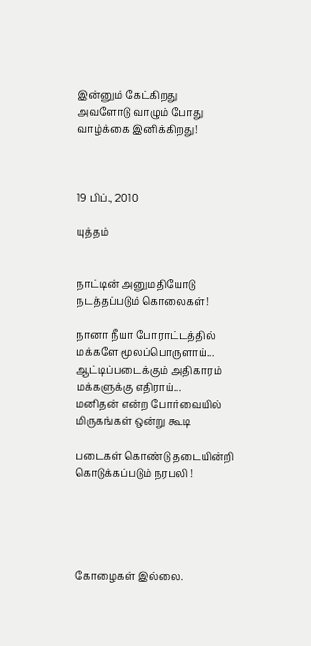இன்னும் கேட்கிறது
அவளோடு வாழும் போது
வாழ்க்கை இனிக்கிறது!



19 பிப்., 2010

யுத்தம்


நாட்டின் அனுமதியோடு
நடத்தப்படும் கொலைகள்!

நானா நீயா போராட்டத்தில்
மக்களே மூலப்பொருளாய்...
ஆட்டிப்படைக்கும் அதிகாரம்
மக்களுக்கு எதிராய்...
மனிதன் என்ற போர்வையில்
மிருகங்கள் ஒன்று கூடி

படைகள் கொண்டு தடையின்றி
கொடுக்கப்படும் நரபலி !





கோழைகள் இல்லை.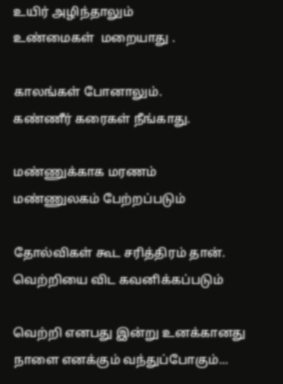உயிர் அழிந்தாலும்
உண்மைகள்  மறையாது .

காலங்கள் போனாலும்.
கண்ணீர் கரைகள் நீங்காது.

மண்ணுக்காக மரணம்
மண்ணுலகம் பேற்றப்படும்

தோல்விகள் கூட சரித்திரம் தான்.
வெற்றியை விட கவனிக்கப்படும்

வெற்றி எனபது இன்று உனக்கானது
நாளை எனக்கும் வந்துப்போகும்...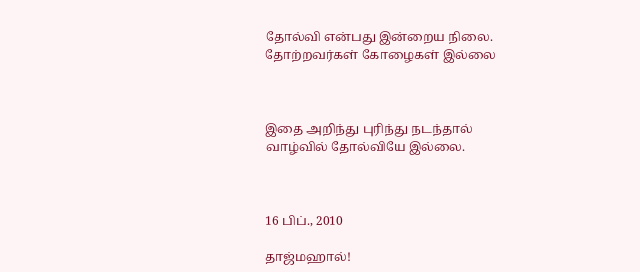தோல்வி என்பது இன்றைய நிலை.
தோற்றவர்கள் கோழைகள் இல்லை



இதை அறிந்து புரிந்து நடந்தால்
வாழ்வில் தோல்வியே இல்லை.



16 பிப்., 2010

தாஜ்மஹால்!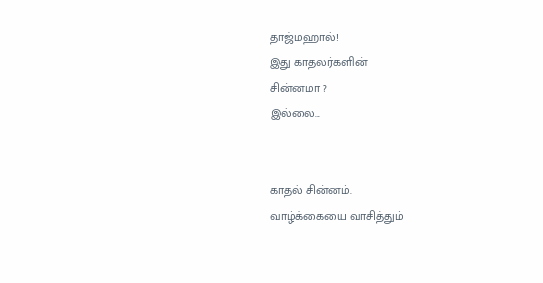தாஜ்மஹால்!
இது காதலர்களின்
சின்னமா ?
இல்லை...


காதல் சின்னம்.
வாழ்க்கையை வாசித்தும்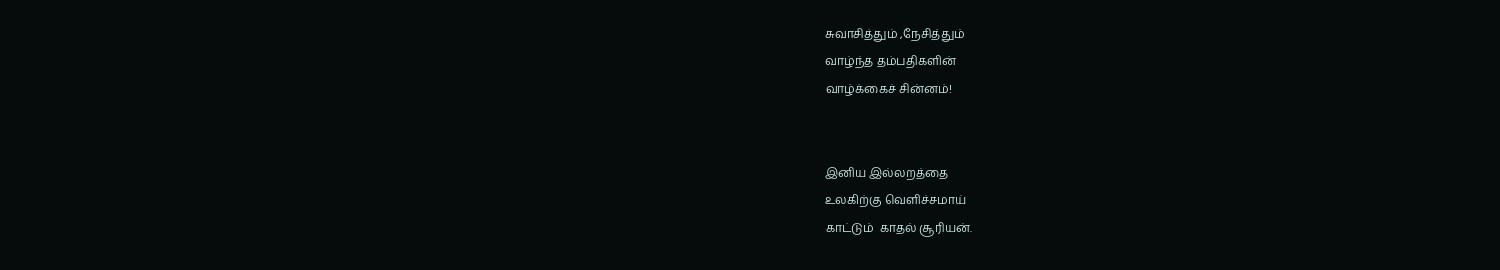சுவாசித்தும் ,நேசித்தும்
வாழ்ந்த தம்பதிகளின்
வாழ்க்கைச் சின்னம்!


இனிய இல்லறத்தை
உலகிற்கு வெளிச்சமாய்
காட்டும்  காதல் சூரியன்.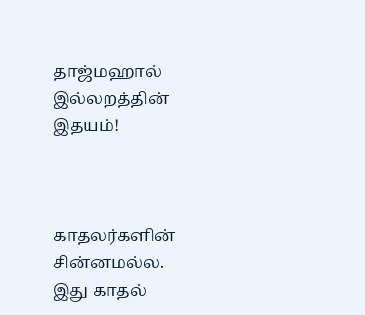தாஜ்மஹால்
இல்லறத்தின் இதயம்!



காதலர்களின் சின்னமல்ல.
இது காதல்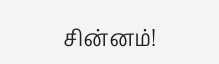சின்னம்!